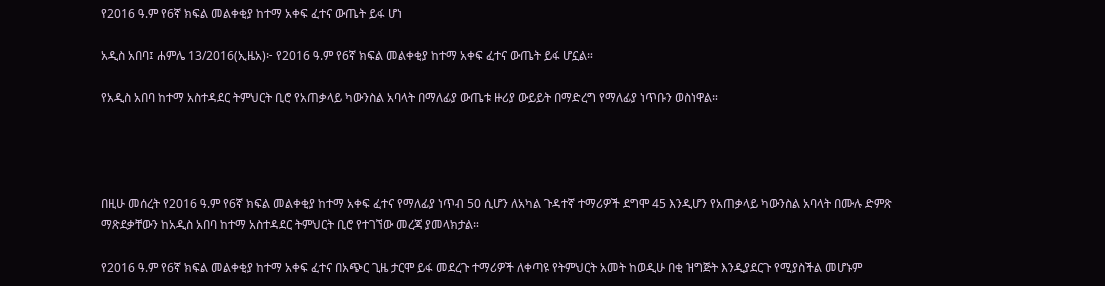የ2016 ዓ.ም የ6ኛ ክፍል መልቀቂያ ከተማ አቀፍ ፈተና ውጤት ይፋ ሆነ

አዲስ አበባ፤ ሐምሌ 13/2016(ኢዜአ)፦ የ2016 ዓ.ም የ6ኛ ክፍል መልቀቂያ ከተማ አቀፍ ፈተና ውጤት ይፋ ሆኗል።

የአዲስ አበባ ከተማ አስተዳደር ትምህርት ቢሮ የአጠቃላይ ካውንስል አባላት በማለፊያ ውጤቱ ዙሪያ ውይይት በማድረግ የማለፊያ ነጥቡን ወስነዋል።




በዚሁ መሰረት የ2016 ዓ.ም የ6ኛ ክፍል መልቀቂያ ከተማ አቀፍ ፈተና የማለፊያ ነጥብ 50 ሲሆን ለአካል ጉዳተኛ ተማሪዎች ደግሞ 45 እንዲሆን የአጠቃላይ ካውንስል አባላት በሙሉ ድምጽ ማጽደቃቸውን ከአዲስ አበባ ከተማ አስተዳደር ትምህርት ቢሮ የተገኘው መረጃ ያመላክታል።

የ2016 ዓ.ም የ6ኛ ክፍል መልቀቂያ ከተማ አቀፍ ፈተና በአጭር ጊዜ ታርሞ ይፋ መደረጉ ተማሪዎች ለቀጣዩ የትምህርት አመት ከወዲሁ በቂ ዝግጅት እንዲያደርጉ የሚያስችል መሆኑም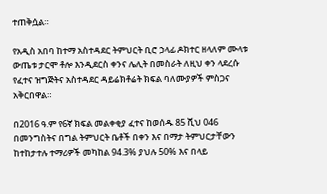ተጠቅሷል።

የአዲስ አበባ ከተማ አስተዳደር ትምህርት ቢሮ ኃላፊ ዶክተር ዘላለም ሙላቱ ውጤቱ ታርሞ ቶሎ እንዲደርስ ቀንና ሌሊት በመስራት ለዚህ ቀን ላደረሱ የፈተና ዝግጅትና አስተዳደር ዳይሬክቶሬት ክፍል ባለሙያዎች ምስጋና አቅርበዋል።

በ2016 ዓ.ም የ6ኛ ክፍል መልቀቂያ ፈተና ከወሰዱ 85 ሺህ 046 በመንግስትና በግል ትምህርት ቤቶች በቀን እና በማታ ትምህርታቸውን ከተከታተሉ ተማሪዎች መካከል 94.3% ያህሉ 50% እና በላይ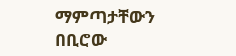ማምጣታቸውን በቢሮው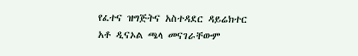የፈተና ዝግጅትና አስተዳደር ዳይሬክተር አቶ ዲናኦል ጫላ መናገራቸውም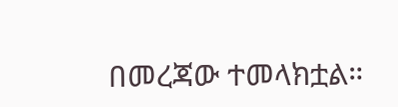በመረጃው ተመላክቷል።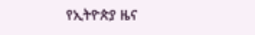የኢትዮጵያ ዜና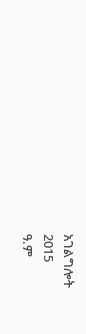አገልግሎት
2015
ዓ.ም